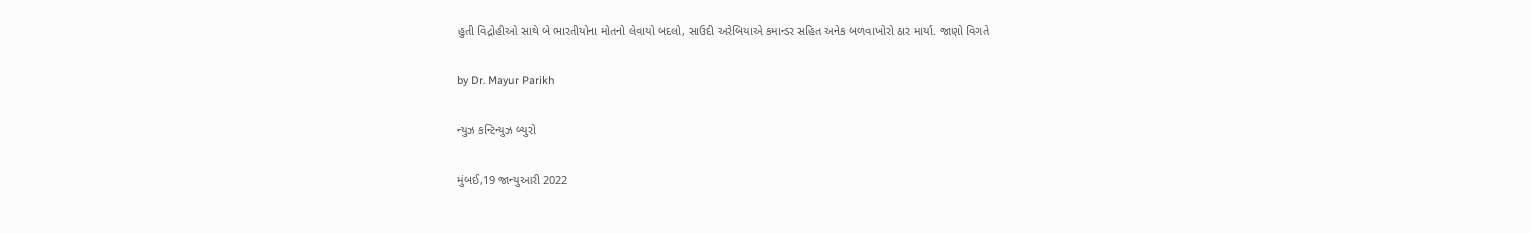હુતી વિદ્રોહીઓ સાથે બે ભારતીયોના મોતનો લેવાયો બદલો, સાઉદી અરેબિયાએ કમાન્ડર સહિત અનેક બળવાખોરો ઠાર માર્યા. જાણો વિગતે

by Dr. Mayur Parikh

ન્યુઝ કન્ટિન્યુઝ બ્યુરો

મુંબઈ,19 જાન્યુઆરી 2022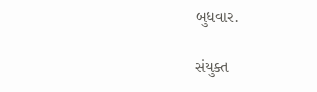બુધવાર.

સંયુક્ત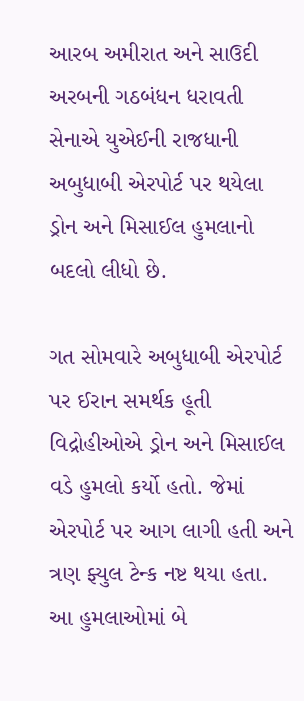આરબ અમીરાત અને સાઉદી અરબની ગઠબંધન ધરાવતી સેનાએ યુએઈની રાજધાની અબુધાબી એરપોર્ટ પર થયેલા ડ્રોન અને મિસાઈલ હુમલાનો બદલો લીધો છે.

ગત સોમવારે અબુધાબી એરપોર્ટ પર ઈરાન સમર્થક હૂતી વિદ્રોહીઓએ ડ્રોન અને મિસાઈલ વડે હુમલો કર્યો હતો. જેમાં એરપોર્ટ પર આગ લાગી હતી અને ત્રણ ફ્યુલ ટેન્ક નષ્ટ થયા હતા. આ હુમલાઓમાં બે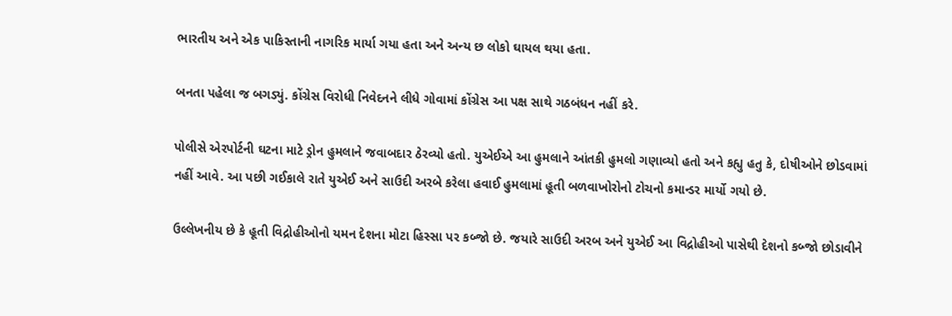ભારતીય અને એક પાકિસ્તાની નાગરિક માર્યા ગયા હતા અને અન્ય છ લોકો ઘાયલ થયા હતા.

બનતા પહેલા જ બગડ્યું. કોંગ્રેસ વિરોધી નિવેદનને લીધે ગોવામાં કોંગ્રેસ આ પક્ષ સાથે ગઠબંધન નહીં કરે.

પોલીસે એરપોર્ટની ઘટના માટે ડ્રોન હુમલાને જવાબદાર ઠેરવ્યો હતો. યુએઈએ આ હુમલાને આંતકી હુમલો ગણાવ્યો હતો અને કહ્યુ હતુ કે, દોષીઓને છોડવામાં નહીં આવે. આ પછી ગઈકાલે રાતે યુએઈ અને સાઉદી અરબે કરેલા હવાઈ હુમલામાં હૂતી બળવાખોરોનો ટોચનો કમાન્ડર માર્યો ગયો છે.

ઉલ્લેખનીય છે કે હૂતી વિદ્રોહીઓનો યમન દેશના મોટા હિસ્સા પર કબ્જો છે. જયારે સાઉદી અરબ અને યુએઈ આ વિદ્રોહીઓ પાસેથી દેશનો કબ્જો છોડાવીને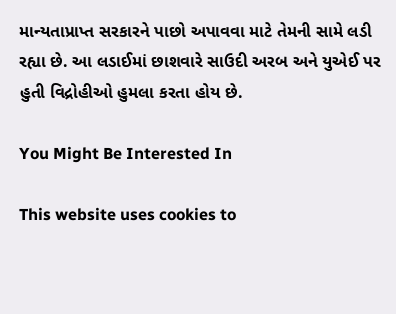માન્યતાપ્રાપ્ત સરકારને પાછો અપાવવા માટે તેમની સામે લડી રહ્યા છે. આ લડાઈમાં છાશવારે સાઉદી અરબ અને યુએઈ પર હુતી વિદ્રોહીઓ હુમલા કરતા હોય છે.

You Might Be Interested In

This website uses cookies to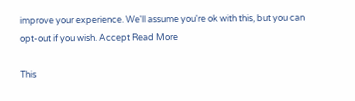improve your experience. We'll assume you're ok with this, but you can opt-out if you wish. Accept Read More

This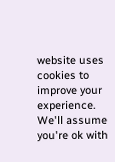website uses cookies to improve your experience. We'll assume you're ok with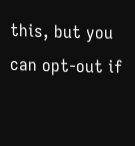this, but you can opt-out if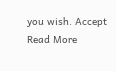you wish. Accept Read More